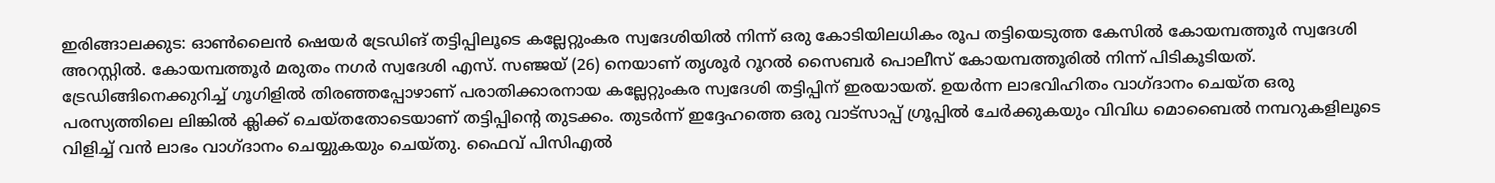ഇരിങ്ങാലക്കുട: ഓൺലൈൻ ഷെയർ ട്രേഡിങ് തട്ടിപ്പിലൂടെ കല്ലേറ്റുംകര സ്വദേശിയിൽ നിന്ന് ഒരു കോടിയിലധികം രൂപ തട്ടിയെടുത്ത കേസിൽ കോയമ്പത്തൂർ സ്വദേശി അറസ്റ്റിൽ. കോയമ്പത്തൂർ മരുതം നഗർ സ്വദേശി എസ്. സഞ്ജയ് (26) നെയാണ് തൃശൂർ റൂറൽ സൈബർ പൊലീസ് കോയമ്പത്തൂരിൽ നിന്ന് പിടികൂടിയത്.
ട്രേഡിങ്ങിനെക്കുറിച്ച് ഗൂഗിളിൽ തിരഞ്ഞപ്പോഴാണ് പരാതിക്കാരനായ കല്ലേറ്റുംകര സ്വദേശി തട്ടിപ്പിന് ഇരയായത്. ഉയർന്ന ലാഭവിഹിതം വാഗ്ദാനം ചെയ്ത ഒരു പരസ്യത്തിലെ ലിങ്കിൽ ക്ലിക്ക് ചെയ്തതോടെയാണ് തട്ടിപ്പിന്റെ തുടക്കം. തുടർന്ന് ഇദ്ദേഹത്തെ ഒരു വാട്സാപ്പ് ഗ്രൂപ്പിൽ ചേർക്കുകയും വിവിധ മൊബൈൽ നമ്പറുകളിലൂടെ വിളിച്ച് വൻ ലാഭം വാഗ്ദാനം ചെയ്യുകയും ചെയ്തു. ഫൈവ് പിസിഎൽ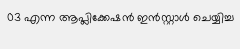03 എന്ന ആപ്ലിക്കേഷൻ ഇൻസ്റ്റാൾ ചെയ്യിച്ച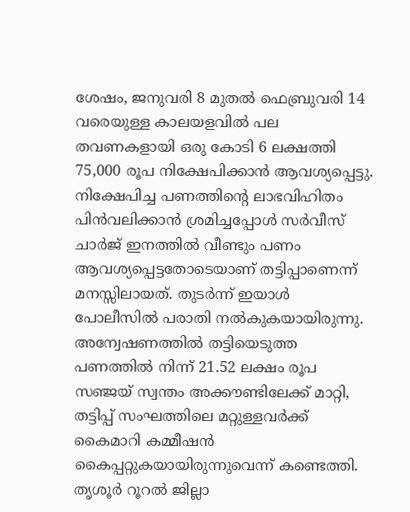ശേഷം, ജനുവരി 8 മുതൽ ഫെബ്രുവരി 14 വരെയുള്ള കാലയളവിൽ പല തവണകളായി ഒരു കോടി 6 ലക്ഷത്തി 75,000 രൂപ നിക്ഷേപിക്കാൻ ആവശ്യപ്പെട്ടു.
നിക്ഷേപിച്ച പണത്തിന്റെ ലാഭവിഹിതം പിൻവലിക്കാൻ ശ്രമിച്ചപ്പോൾ സർവീസ് ചാർജ് ഇനത്തിൽ വീണ്ടും പണം ആവശ്യപ്പെട്ടതോടെയാണ് തട്ടിപ്പാണെന്ന് മനസ്സിലായത്. തുടർന്ന് ഇയാൾ പോലീസിൽ പരാതി നൽകുകയായിരുന്നു. അന്വേഷണത്തിൽ തട്ടിയെടുത്ത പണത്തിൽ നിന്ന് 21.52 ലക്ഷം രൂപ സഞ്ജയ് സ്വന്തം അക്കൗണ്ടിലേക്ക് മാറ്റി, തട്ടിപ്പ് സംഘത്തിലെ മറ്റുള്ളവർക്ക് കൈമാറി കമ്മീഷൻ കൈപ്പറ്റുകയായിരുന്നുവെന്ന് കണ്ടെത്തി.
തൃശൂർ റൂറൽ ജില്ലാ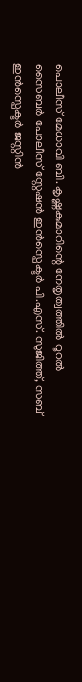പൊലീസ് മേധാവി ബി. കൃഷ്ണകുമാറിന്റെ നേതൃത്വത്തിൽ റൂറൽ സൈബർ പോലീസ് സ്റ്റേഷൻ ഇൻസ്പെക്ടർ പി.എസ്. സുജിത്ത്, സബ് ഇൻസ്പെക്ടർ ജസ്റ്റിൻ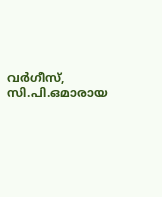വർഗീസ്, സി.പി.ഒമാരായ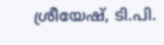ശ്രീയേഷ്, ടി.പി.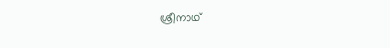ശ്രീനാഥ്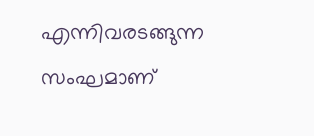എന്നിവരടങ്ങുന്ന സംഘമാണ്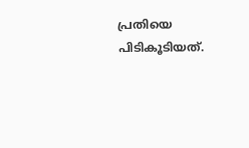പ്രതിയെ പിടികൂടിയത്.